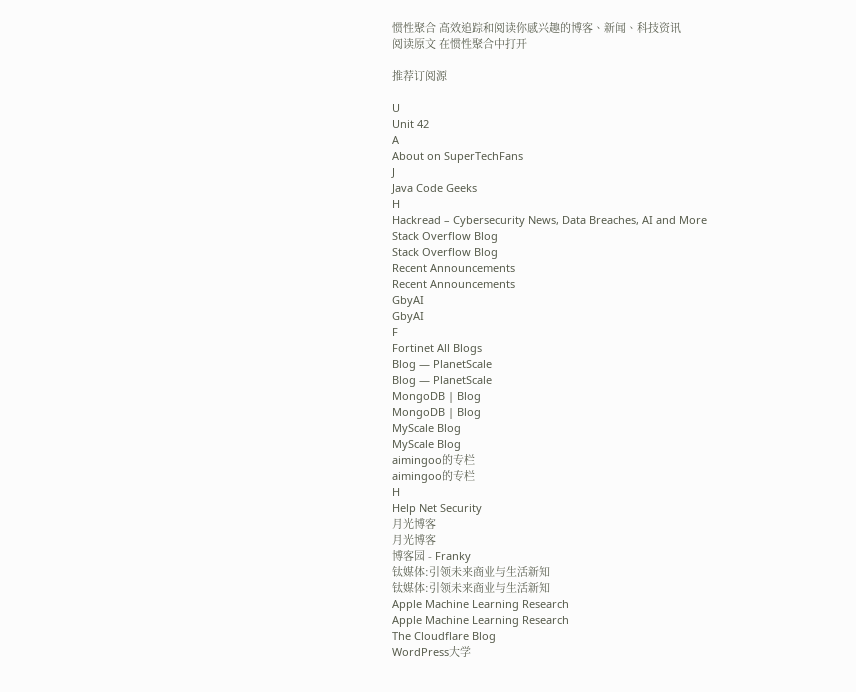惯性聚合 高效追踪和阅读你感兴趣的博客、新闻、科技资讯
阅读原文 在惯性聚合中打开

推荐订阅源

U
Unit 42
A
About on SuperTechFans
J
Java Code Geeks
H
Hackread – Cybersecurity News, Data Breaches, AI and More
Stack Overflow Blog
Stack Overflow Blog
Recent Announcements
Recent Announcements
GbyAI
GbyAI
F
Fortinet All Blogs
Blog — PlanetScale
Blog — PlanetScale
MongoDB | Blog
MongoDB | Blog
MyScale Blog
MyScale Blog
aimingoo的专栏
aimingoo的专栏
H
Help Net Security
月光博客
月光博客
博客园 - Franky
钛媒体:引领未来商业与生活新知
钛媒体:引领未来商业与生活新知
Apple Machine Learning Research
Apple Machine Learning Research
The Cloudflare Blog
WordPress大学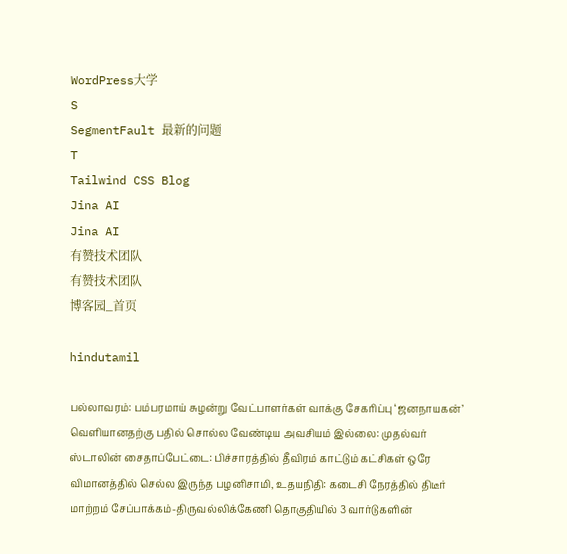WordPress大学
S
SegmentFault 最新的问题
T
Tailwind CSS Blog
Jina AI
Jina AI
有赞技术团队
有赞技术团队
博客园_首页

hindutamil

பல்லாவரம்: பம்பரமாய் சுழன்று வேட்பாளர்கள் வாக்கு சேகரிப்பு ‘ஜனநாயகன்’ வெளியானதற்கு பதில் சொல்ல வேண்டிய அவசியம் இல்லை: முதல்வர் ஸ்டாலின் சைதாப்பேட்டை: பிச்சாரத்தில் தீவிரம் காட்டும் கட்சிகள் ஒரே விமானத்தில் செல்ல இருந்த பழனிசாமி, உதயநிதி: கடைசி நேரத்தில் திடீர் மாற்றம் சேப்பாக்கம்-திருவல்லிக்கேணி தொகுதியில் 3 வார்டுகளின்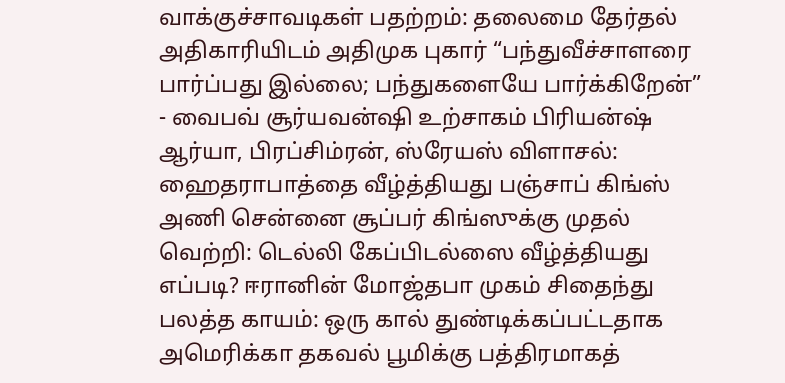வாக்குச்சாவடிகள் பதற்றம்: தலைமை தேர்தல் அதிகாரியிடம் அதிமுக புகார் “பந்துவீச்சாளரை பார்ப்பது இல்லை; பந்துகளையே பார்க்கிறேன்” - வைபவ் சூர்யவன்ஷி உற்சாகம் பிரியன்ஷ் ஆர்யா, பிரப்சிம்ரன், ஸ்ரேயஸ் விளாசல்: ஹைதராபாத்தை வீழ்த்தியது பஞ்சாப் கிங்ஸ் அணி சென்னை சூப்பர் கிங்ஸுக்கு முதல் வெற்றி: டெல்லி கேப்பிடல்ஸை வீழ்த்தியது எப்படி? ஈரானின் மோஜ்தபா முகம் சிதைந்து பலத்த காயம்: ஒரு கால் துண்டிக்கப்பட்டதாக அமெரிக்கா தகவல் பூமிக்கு பத்திரமாகத்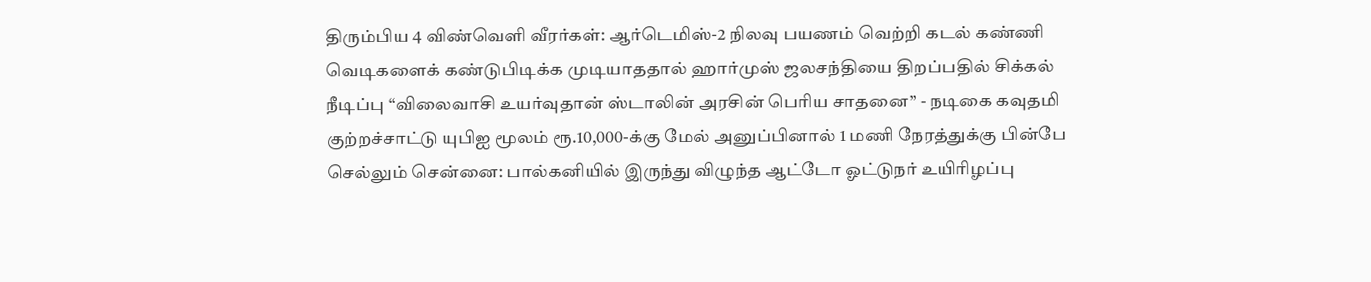திரும்பிய 4 விண்வெளி வீரர்கள்: ஆர்டெமிஸ்-2 நிலவு பயணம் வெற்றி கடல் கண்ணி வெடிகளைக் கண்டுபிடிக்க முடியாததால் ஹார்முஸ் ஜலசந்தியை திறப்பதில் சிக்கல் நீடிப்பு “விலைவாசி உயர்வுதான் ஸ்டாலின் அரசின் பெரிய சாதனை” - நடிகை கவுதமி குற்றச்சாட்டு யுபிஐ மூலம் ரூ.10,000-க்கு மேல் அனுப்பினால் 1 மணி நேரத்துக்கு பின்பே செல்லும் சென்னை: பால்கனியில் இருந்து விழுந்த ஆட்டோ ஓட்டுநர் உயிரிழப்பு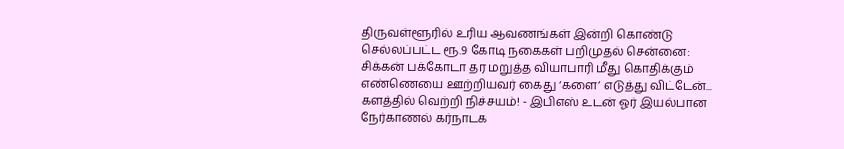திருவள்ளூரில் உரிய ஆவணங்கள் இன்றி கொண்டு செல்லப்பட்ட ரூ.9 கோடி நகைகள் பறிமுதல் சென்னை: சிக்கன் பக்கோடா தர மறுத்த வியாபாரி மீது கொதிக்கும் எண்ணெயை ஊற்றியவர் கைது ‘களை’ எடுத்து விட்டேன்... களத்தில் வெற்றி நிச்சயம்! - இபிஎஸ் உடன் ஓர் இயல்பான நேர்காணல் கர்நாடக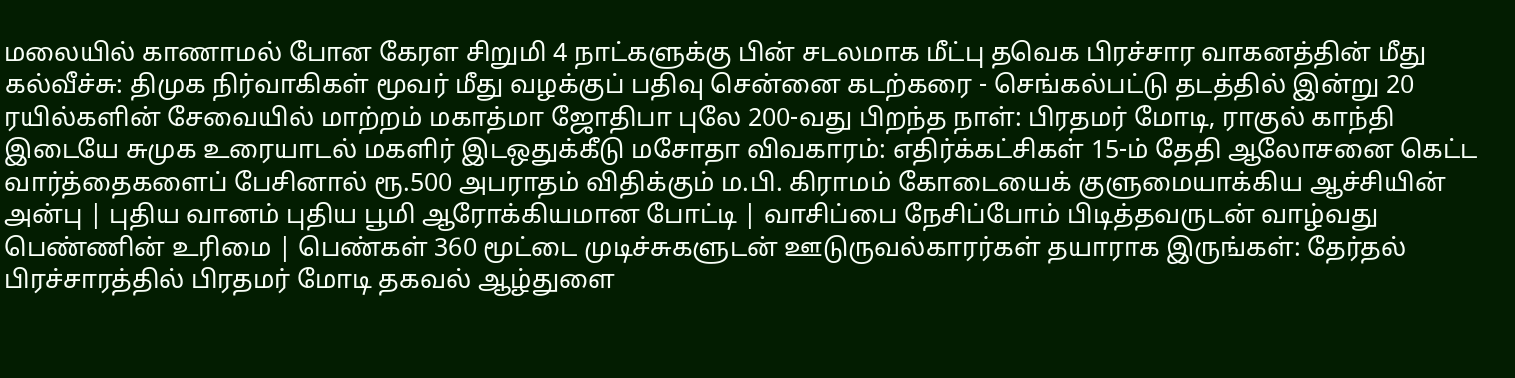மலையில் காணாமல் போன கேரள சிறுமி 4 நாட்களுக்கு பின் சடலமாக மீட்பு தவெக பிரச்சார வாகனத்தின் மீது கல்வீச்சு: திமுக நிர்வாகிகள் மூவர் மீது வழக்குப் பதிவு சென்னை கடற்கரை - செங்கல்பட்டு தடத்தில் இன்று 20 ரயில்களின் சேவையில் மாற்றம் மகாத்மா ஜோதிபா புலே 200-வது பிறந்த நாள்: பிரதமர் மோடி, ராகுல் காந்தி இடையே சுமுக உரையாடல் மகளிர் இடஒதுக்கீடு மசோதா விவகாரம்: எதிர்க்கட்சிகள் 15-ம் தேதி ஆலோசனை கெட்ட வார்த்தைகளைப் பேசினால் ரூ.500 அபராதம் விதிக்கும் ம.பி. கிராமம் கோடையைக் குளுமையாக்கிய ஆச்சியின் அன்பு | புதிய வானம் புதிய பூமி ஆரோக்கியமான போட்டி | வாசிப்பை நேசிப்போம் பிடித்தவருடன் வாழ்வது பெண்ணின் உரிமை | பெண்கள் 360 மூட்டை முடிச்சுகளுடன் ஊடுருவல்காரர்கள் தயாராக இருங்கள்: தேர்தல் பிரச்சாரத்தில் பிரதமர் மோடி தகவல் ஆழ்துளை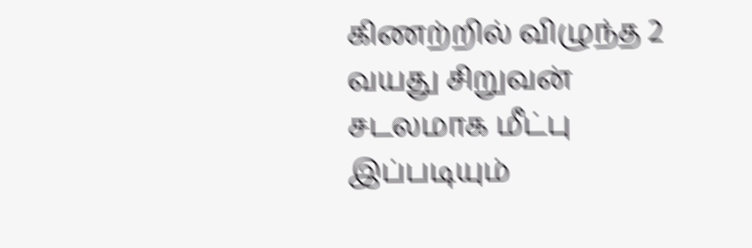கிணற்றில் விழுந்த 2 வயது சிறுவன் சடலமாக மீட்பு இப்படியும்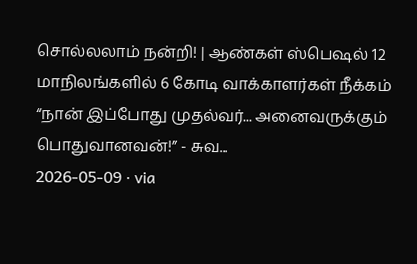சொல்லலாம் நன்றி! | ஆண்கள் ஸ்பெஷல் 12 மாநிலங்களில் 6 கோடி வாக்காளர்கள் நீக்கம்
“நான் இப்போது முதல்வர்... அனைவருக்கும் பொதுவானவன்!” - சுவ...
2026-05-09 · via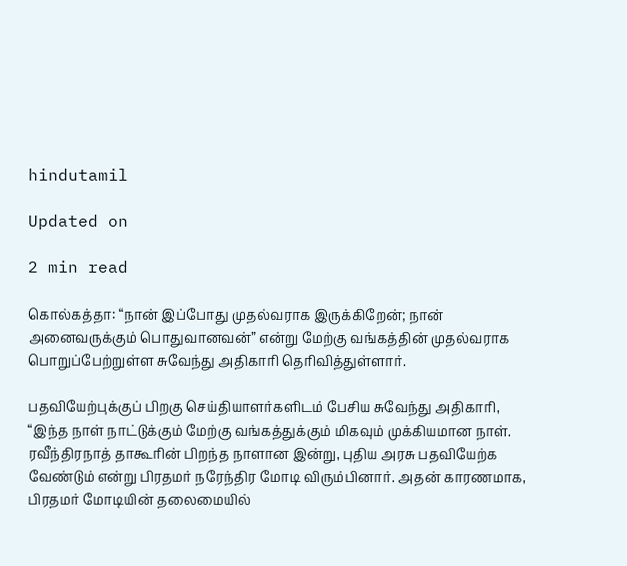hindutamil

Updated on

2 min read

கொல்கத்தா: “நான் இப்போது முதல்வராக இருக்கிறேன்; நான் அனைவருக்கும் பொதுவானவன்” என்று மேற்கு வங்கத்தின் முதல்வராக பொறுப்பேற்றுள்ள சுவேந்து அதிகாரி தெரிவித்துள்ளார்.

பதவியேற்புக்குப் பிறகு செய்தியாளர்களிடம் பேசிய சுவேந்து அதிகாரி, “இந்த நாள் நாட்டுக்கும் மேற்கு வங்கத்துக்கும் மிகவும் முக்கியமான நாள். ரவீந்திரநாத் தாகூரின் பிறந்த நாளான இன்று, புதிய அரசு பதவியேற்க வேண்டும் என்று பிரதமர் நரேந்திர மோடி விரும்பினார். அதன் காரணமாக, பிரதமர் மோடியின் தலைமையில்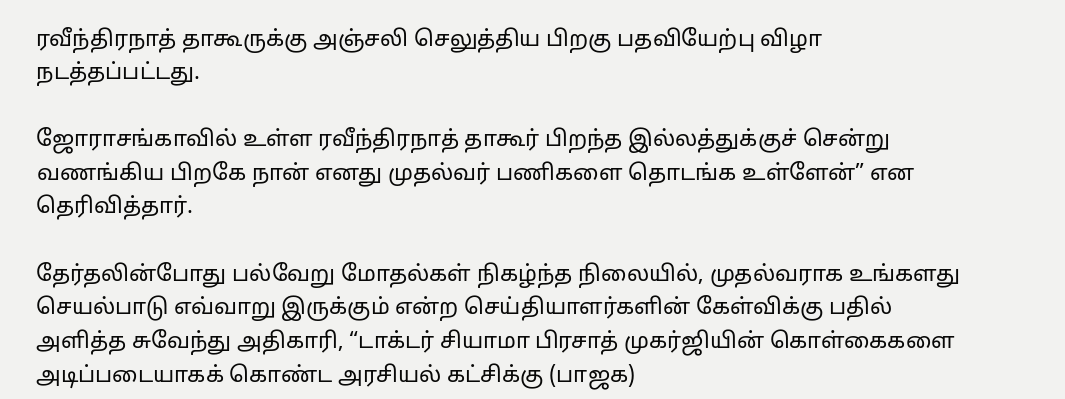ரவீந்திரநாத் தாகூருக்கு அஞ்சலி செலுத்திய பிறகு பதவியேற்பு விழா நடத்தப்பட்டது.

ஜோராசங்காவில் உள்ள ரவீந்திரநாத் தாகூர் பிறந்த இல்லத்துக்குச் சென்று வணங்கிய பிறகே நான் எனது முதல்வர் பணிகளை தொடங்க உள்ளேன்” என தெரிவித்தார்.

தேர்தலின்போது பல்வேறு மோதல்கள் நிகழ்ந்த நிலையில், முதல்வராக உங்களது செயல்பாடு எவ்வாறு இருக்கும் என்ற செய்தியாளர்களின் கேள்விக்கு பதில் அளித்த சுவேந்து அதிகாரி, “டாக்டர் சியாமா பிரசாத் முகர்ஜியின் கொள்கைகளை அடிப்படையாகக் கொண்ட அரசியல் கட்சிக்கு (பாஜக)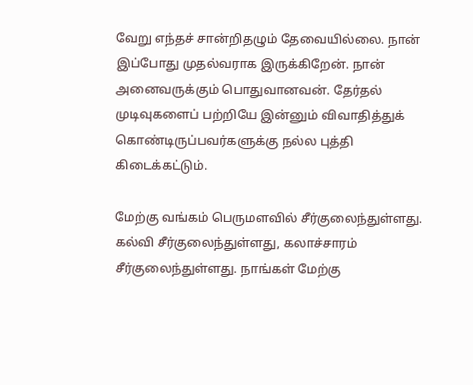வேறு எந்தச் சான்றிதழும் தேவையில்லை. நான் இப்போது முதல்வராக இருக்கிறேன். நான் அனைவருக்கும் பொதுவானவன். தேர்தல் முடிவுகளைப் பற்றியே இன்னும் விவாதித்துக் கொண்டிருப்பவர்களுக்கு நல்ல புத்தி கிடைக்கட்டும்.

மேற்கு வங்கம் பெருமளவில் சீர்குலைந்துள்ளது. கல்வி சீர்குலைந்துள்ளது, கலாச்சாரம் சீர்குலைந்துள்ளது. நாங்கள் மேற்கு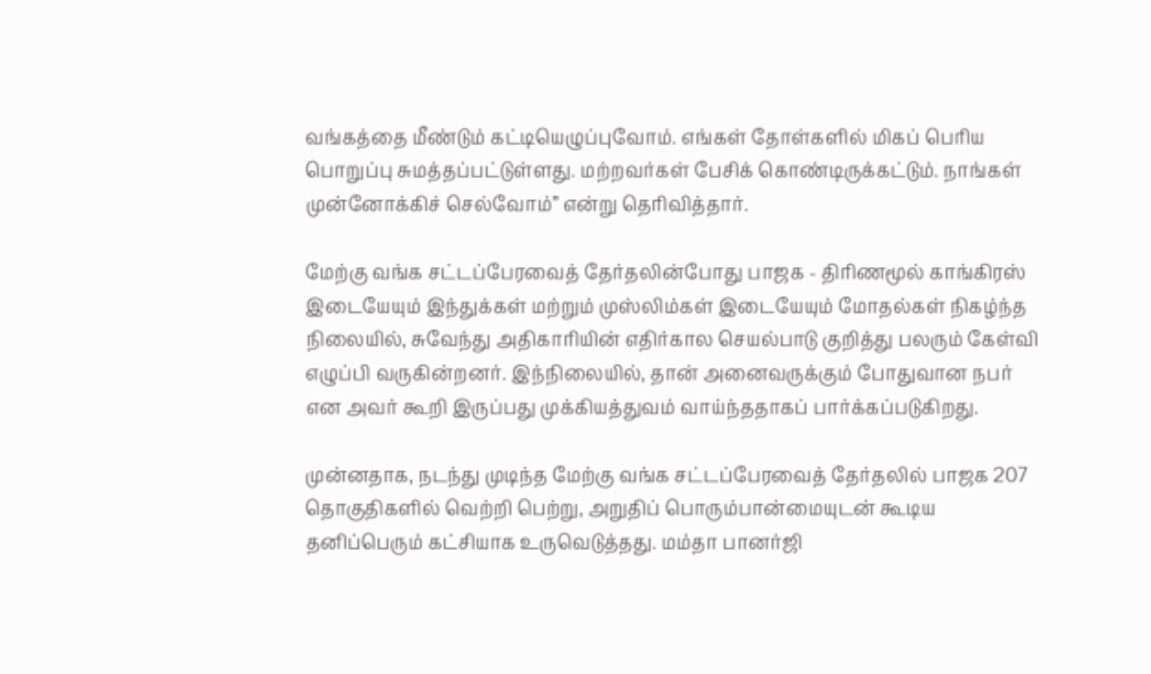வங்கத்தை மீண்டும் கட்டியெழுப்புவோம். எங்கள் தோள்களில் மிகப் பெரிய பொறுப்பு சுமத்தப்பட்டுள்ளது. மற்றவர்கள் பேசிக் கொண்டிருக்கட்டும். நாங்கள் முன்னோக்கிச் செல்வோம்” என்று தெரிவித்தார்.

மேற்கு வங்க சட்டப்பேரவைத் தேர்தலின்போது பாஜக - திரிணமூல் காங்கிரஸ் இடையேயும் இந்துக்கள் மற்றும் முஸ்லிம்கள் இடையேயும் மோதல்கள் நிகழ்ந்த நிலையில், சுவேந்து அதிகாரியின் எதிர்கால செயல்பாடு குறித்து பலரும் கேள்வி எழுப்பி வருகின்றனர். இந்நிலையில், தான் அனைவருக்கும் போதுவான நபர் என அவர் கூறி இருப்பது முக்கியத்துவம் வாய்ந்ததாகப் பார்க்கப்படுகிறது.

முன்னதாக, நடந்து முடிந்த மேற்கு வங்க சட்டப்பேரவைத் தேர்தலில் பாஜக 207 தொகுதிகளில் வெற்றி பெற்று, அறுதிப் பொரும்பான்மையுடன் கூடிய தனிப்பெரும் கட்சியாக உருவெடுத்தது. மம்தா பானர்ஜி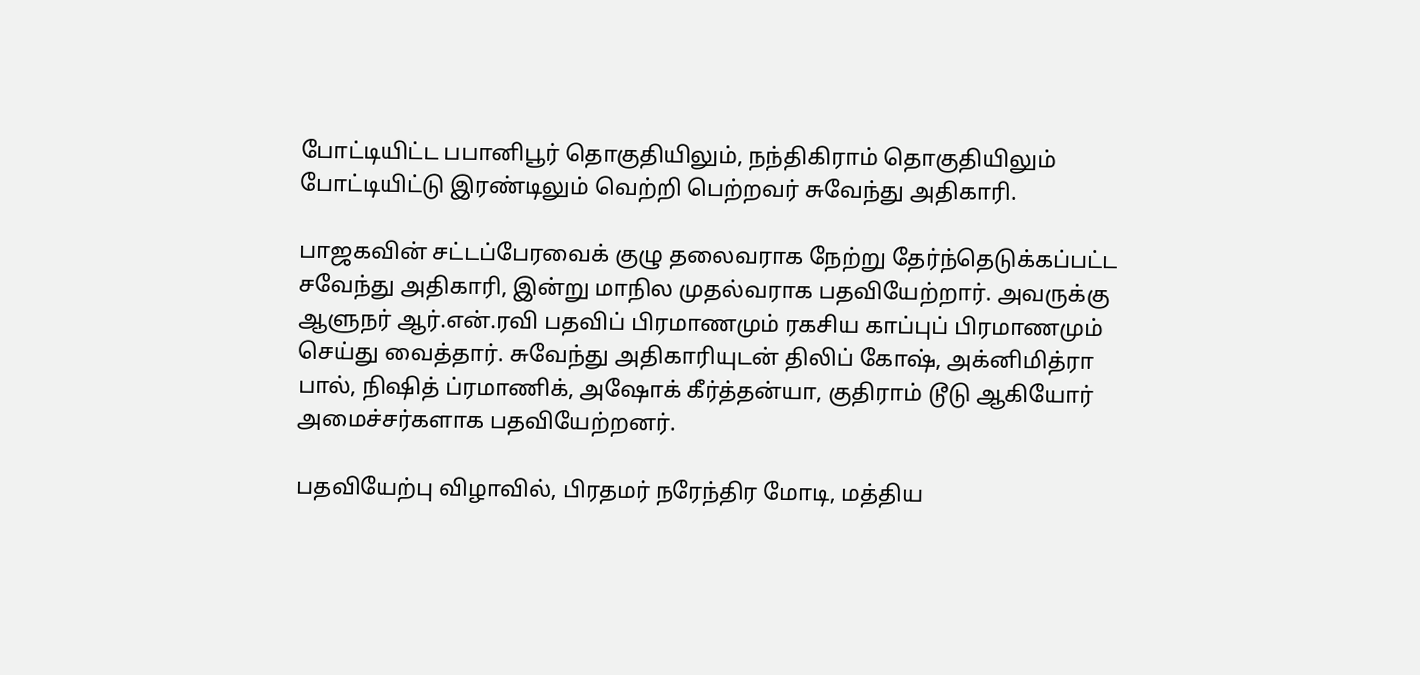போட்டியிட்ட பபானிபூர் தொகுதியிலும், நந்திகிராம் தொகுதியிலும் போட்டியிட்டு இரண்டிலும் வெற்றி பெற்றவர் சுவேந்து அதிகாரி.

பாஜகவின் சட்டப்பேரவைக் குழு தலைவராக நேற்று தேர்ந்தெடுக்கப்பட்ட சவேந்து அதிகாரி, இன்று மாநில முதல்வராக பதவியேற்றார். அவருக்கு ஆளுநர் ஆர்.என்.ரவி பதவிப் பிரமாணமும் ரகசிய காப்புப் பிரமாணமும் செய்து வைத்தார். சுவேந்து அதிகாரியுடன் திலிப் கோஷ், அக்னிமித்ரா பால், நிஷித் ப்ரமாணிக், அஷோக் கீர்த்தன்யா, குதிராம் டூடு ஆகியோர் அமைச்சர்களாக பதவியேற்றனர்.

பதவியேற்பு விழாவில், பிரதமர் நரேந்திர மோடி, மத்திய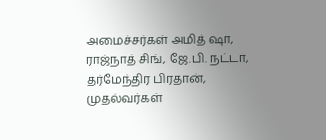அமைச்சர்கள் அமித் ஷா, ராஜ்நாத் சிங், ஜே.பி. நட்டா, தர்மேந்திர பிரதான், முதல்வர்கள்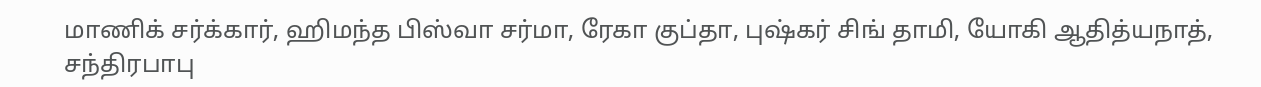மாணிக் சர்க்கார், ஹிமந்த பிஸ்வா சர்மா, ரேகா குப்தா, புஷ்கர் சிங் தாமி, யோகி ஆதித்யநாத், சந்திரபாபு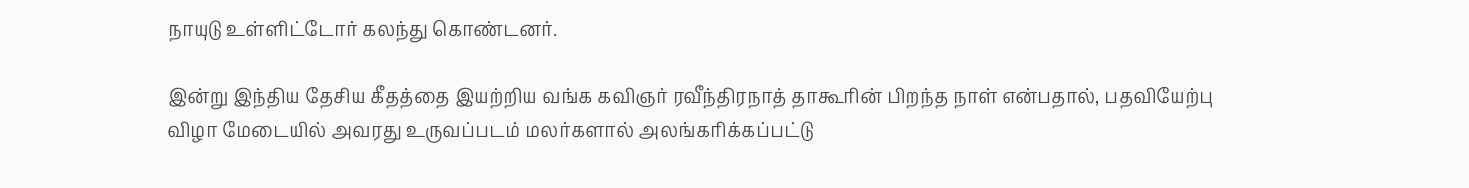நாயுடு உள்ளிட்டோர் கலந்து கொண்டனர்.

இன்று இந்திய தேசிய கீதத்தை இயற்றிய வங்க கவிஞர் ரவீந்திரநாத் தாகூரின் பிறந்த நாள் என்பதால், பதவியேற்பு விழா மேடையில் அவரது உருவப்படம் மலர்களால் அலங்கரிக்கப்பட்டு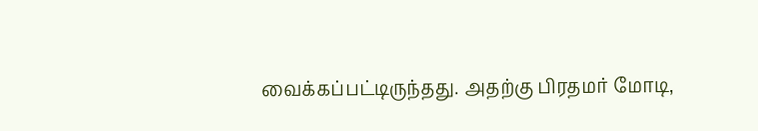வைக்கப்பட்டிருந்தது. அதற்கு பிரதமர் மோடி,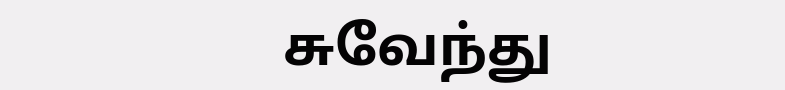சுவேந்து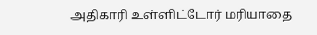அதிகாரி உள்ளிட்டோர் மரியாதை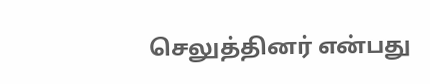செலுத்தினர் என்பது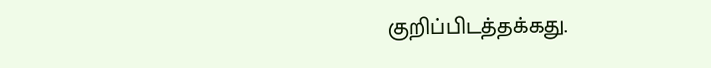குறிப்பிடத்தக்கது.